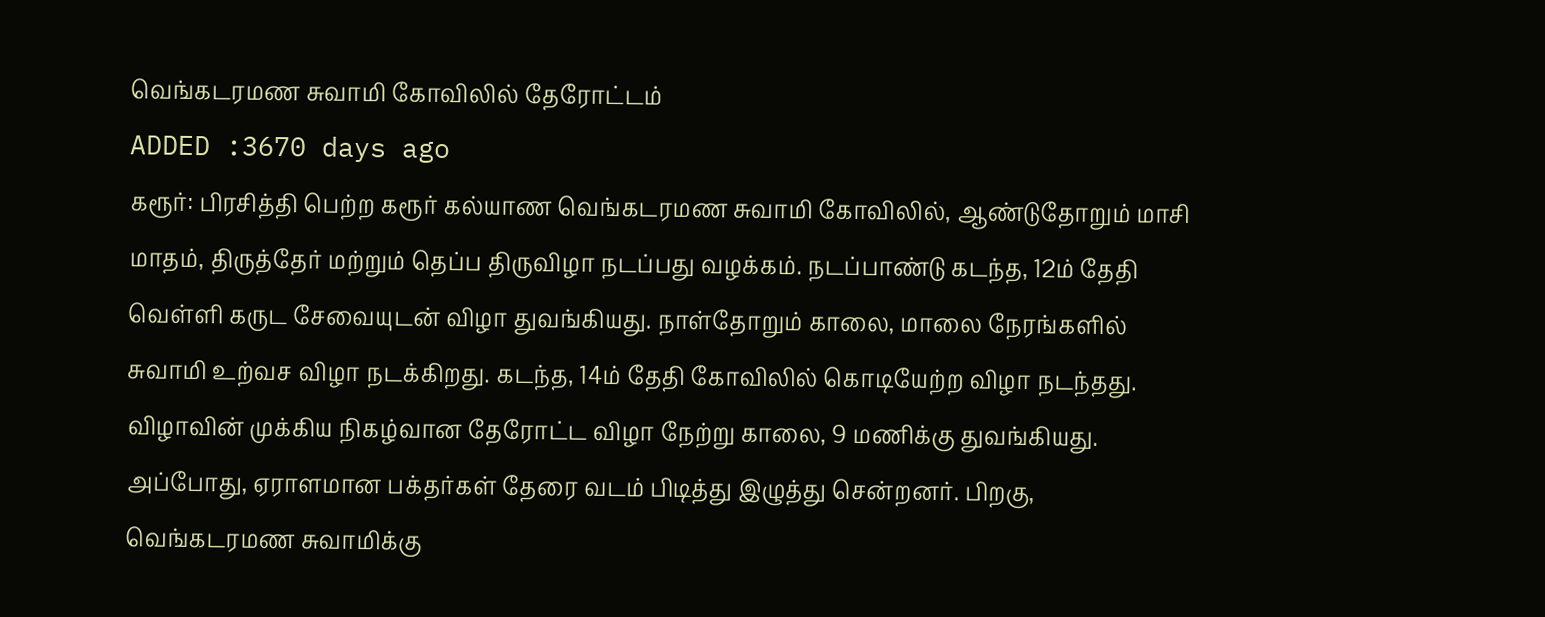வெங்கடரமண சுவாமி கோவிலில் தேரோட்டம்
ADDED :3670 days ago
கரூர்: பிரசித்தி பெற்ற கரூர் கல்யாண வெங்கடரமண சுவாமி கோவிலில், ஆண்டுதோறும் மாசி மாதம், திருத்தேர் மற்றும் தெப்ப திருவிழா நடப்பது வழக்கம். நடப்பாண்டு கடந்த, 12ம் தேதி வெள்ளி கருட சேவையுடன் விழா துவங்கியது. நாள்தோறும் காலை, மாலை நேரங்களில் சுவாமி உற்வச விழா நடக்கிறது. கடந்த, 14ம் தேதி கோவிலில் கொடியேற்ற விழா நடந்தது. விழாவின் முக்கிய நிகழ்வான தேரோட்ட விழா நேற்று காலை, 9 மணிக்கு துவங்கியது. அப்போது, ஏராளமான பக்தர்கள் தேரை வடம் பிடித்து இழுத்து சென்றனர். பிறகு, வெங்கடரமண சுவாமிக்கு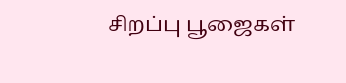சிறப்பு பூஜைகள்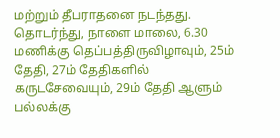மற்றும் தீபராதனை நடந்தது. தொடர்ந்து, நாளை மாலை, 6.30 மணிக்கு தெப்பத்திருவிழாவும், 25ம் தேதி, 27ம் தேதிகளில் கருடசேவையும், 29ம் தேதி ஆளும் பல்லக்கு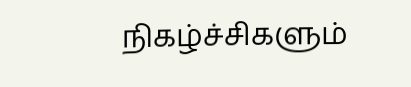நிகழ்ச்சிகளும்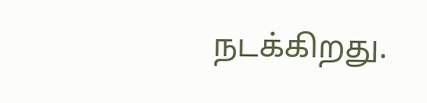நடக்கிறது.